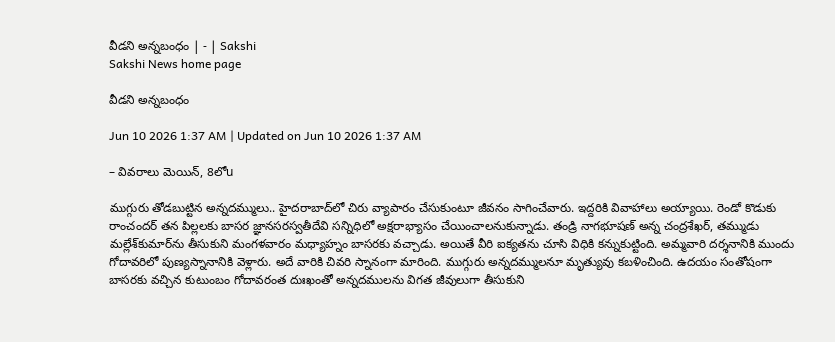వీడని అన్నబంధం | - | Sakshi
Sakshi News home page

వీడని అన్నబంధం

Jun 10 2026 1:37 AM | Updated on Jun 10 2026 1:37 AM

– వివరాలు మెయిన్‌, 8లోu

ముగ్గురు తోడబుట్టిన అన్నదమ్ములు.. హైదరాబాద్‌లో చిరు వ్యాపారం చేసుకుంటూ జీవనం సాగించేవారు. ఇద్దరికి వివాహాలు అయ్యాయి. రెండో కొడుకు రాంచందర్‌ తన పిల్లలకు బాసర జ్ఞానసరస్వతీదేవి సన్నిధిలో అక్షరాభ్యాసం చేయించాలనుకున్నాడు. తండ్రి నాగభూషణ్‌ అన్న చంద్రశేఖర్‌, తమ్ముడు మల్లేశ్‌కుమార్‌ను తీసుకుని మంగళవారం మధ్యాహ్నం బాసరకు వచ్చాడు. అయితే వీరి ఐక్యతను చూసి విధికి కన్నుకుట్టింది. అమ్మవారి దర్శనానికి ముందు గోదావరిలో పుణ్యస్నానానికి వెళ్లారు. అదే వారికి చివరి స్నానంగా మారింది. ముగ్గురు అన్నదమ్ములనూ మృత్యువు కబళించింది. ఉదయం సంతోషంగా బాసరకు వచ్చిన కుటుంబం గోదావరంత దుఃఖంతో అన్నదములను విగత జీవులుగా తీసుకుని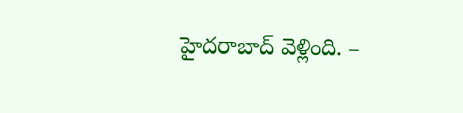హైదరాబాద్‌ వెళ్లింది. –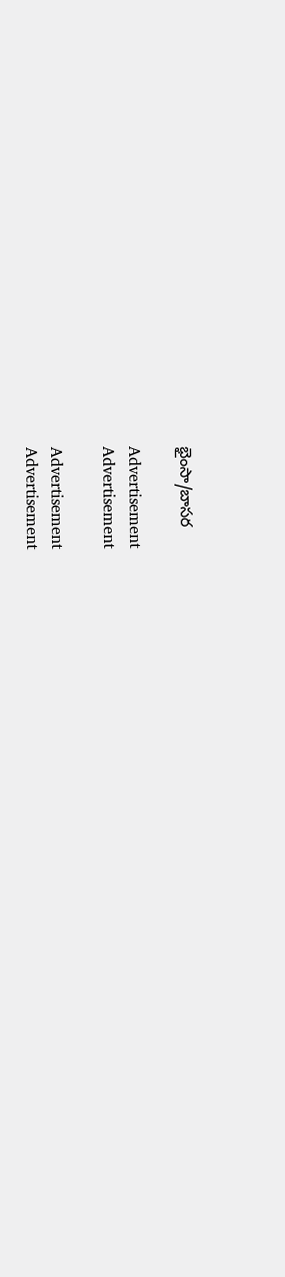భైంసా/బాసర

Advertisement
Advertisement

Advertisement
Advertisement